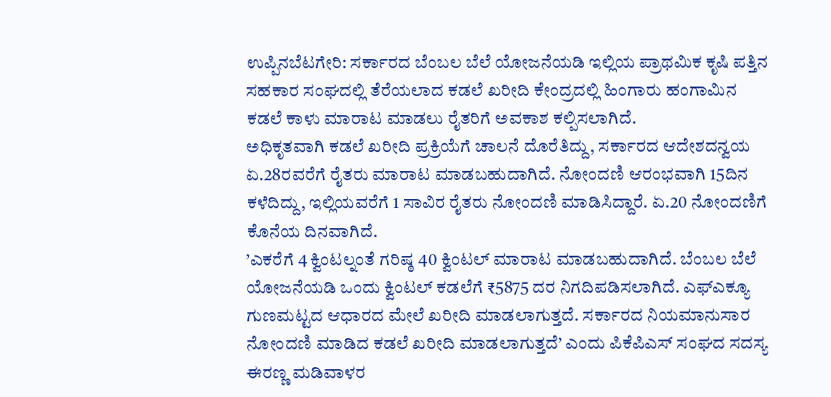ಉಪ್ಪಿನಬೆಟಗೇರಿ: ಸರ್ಕಾರದ ಬೆಂಬಲ ಬೆಲೆ ಯೋಜನೆಯಡಿ ಇಲ್ಲಿಯ ಪ್ರಾಥಮಿಕ ಕೃಷಿ ಪತ್ತಿನ ಸಹಕಾರ ಸಂಘದಲ್ಲಿ ತೆರೆಯಲಾದ ಕಡಲೆ ಖರೀದಿ ಕೇಂದ್ರದಲ್ಲಿ ಹಿಂಗಾರು ಹಂಗಾಮಿನ ಕಡಲೆ ಕಾಳು ಮಾರಾಟ ಮಾಡಲು ರೈತರಿಗೆ ಅವಕಾಶ ಕಲ್ಪಿಸಲಾಗಿದೆ.
ಅಧಿಕೃತವಾಗಿ ಕಡಲೆ ಖರೀದಿ ಪ್ರಕ್ರಿಯೆಗೆ ಚಾಲನೆ ದೊರೆತಿದ್ದು, ಸರ್ಕಾರದ ಆದೇಶದನ್ವಯ ಏ.28ರವರೆಗೆ ರೈತರು ಮಾರಾಟ ಮಾಡಬಹುದಾಗಿದೆ. ನೋಂದಣಿ ಆರಂಭವಾಗಿ 15ದಿನ ಕಳೆದಿದ್ದು, ಇಲ್ಲಿಯವರೆಗೆ 1 ಸಾವಿರ ರೈತರು ನೋಂದಣಿ ಮಾಡಿಸಿದ್ದಾರೆ. ಏ.20 ನೋಂದಣಿಗೆ ಕೊನೆಯ ದಿನವಾಗಿದೆ.
’ಎಕರೆಗೆ 4 ಕ್ವಿಂಟಲ್ನಂತೆ ಗರಿಷ್ಠ 40 ಕ್ವಿಂಟಲ್ ಮಾರಾಟ ಮಾಡಬಹುದಾಗಿದೆ. ಬೆಂಬಲ ಬೆಲೆ ಯೋಜನೆಯಡಿ ಒಂದು ಕ್ವಿಂಟಲ್ ಕಡಲೆಗೆ ₹5875 ದರ ನಿಗದಿಪಡಿಸಲಾಗಿದೆ. ಎಫ್ಎಕ್ಯೂ ಗುಣಮಟ್ಟದ ಆಧಾರದ ಮೇಲೆ ಖರೀದಿ ಮಾಡಲಾಗುತ್ತದೆ. ಸರ್ಕಾರದ ನಿಯಮಾನುಸಾರ ನೋಂದಣಿ ಮಾಡಿದ ಕಡಲೆ ಖರೀದಿ ಮಾಡಲಾಗುತ್ತದೆ’ ಎಂದು ಪಿಕೆಪಿಎಸ್ ಸಂಘದ ಸದಸ್ಯ ಈರಣ್ಣ ಮಡಿವಾಳರ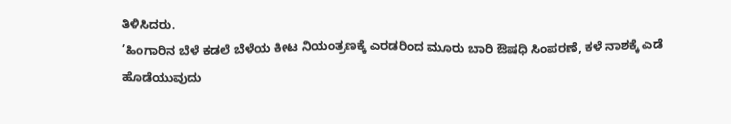ತಿಳಿಸಿದರು.
’ಹಿಂಗಾರಿನ ಬೆಳೆ ಕಡಲೆ ಬೆಳೆಯ ಕೀಟ ನಿಯಂತ್ರಣಕ್ಕೆ ಎರಡರಿಂದ ಮೂರು ಬಾರಿ ಔಷಧಿ ಸಿಂಪರಣೆ, ಕಳೆ ನಾಶಕ್ಕೆ ಎಡೆ ಹೊಡೆಯುವುದು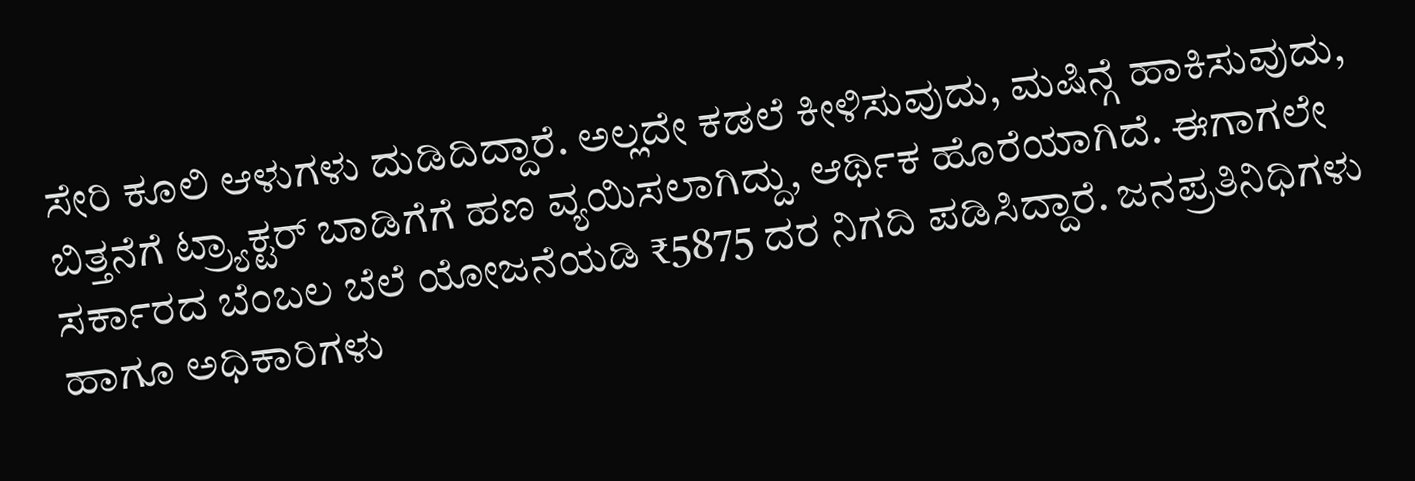ಸೇರಿ ಕೂಲಿ ಆಳುಗಳು ದುಡಿದಿದ್ದಾರೆ. ಅಲ್ಲದೇ ಕಡಲೆ ಕೀಳಿಸುವುದು, ಮಷಿನ್ಗೆ ಹಾಕಿಸುವುದು, ಬಿತ್ತನೆಗೆ ಟ್ರ್ಯಾಕ್ಟರ್ ಬಾಡಿಗೆಗೆ ಹಣ ವ್ಯಯಿಸಲಾಗಿದ್ದು, ಆರ್ಥಿಕ ಹೊರೆಯಾಗಿದೆ. ಈಗಾಗಲೇ ಸರ್ಕಾರದ ಬೆಂಬಲ ಬೆಲೆ ಯೋಜನೆಯಡಿ ₹5875 ದರ ನಿಗದಿ ಪಡಿಸಿದ್ದಾರೆ. ಜನಪ್ರತಿನಿಧಿಗಳು ಹಾಗೂ ಅಧಿಕಾರಿಗಳು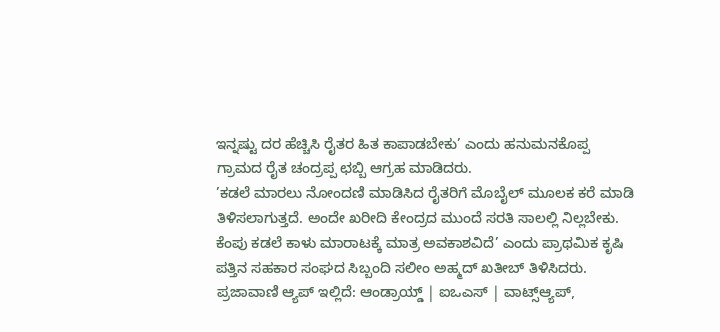ಇನ್ನಷ್ಟು ದರ ಹೆಚ್ಚಿಸಿ ರೈತರ ಹಿತ ಕಾಪಾಡಬೇಕು’ ಎಂದು ಹನುಮನಕೊಪ್ಪ ಗ್ರಾಮದ ರೈತ ಚಂದ್ರಪ್ಪ ಛಬ್ಬಿ ಆಗ್ರಹ ಮಾಡಿದರು.
’ಕಡಲೆ ಮಾರಲು ನೋಂದಣಿ ಮಾಡಿಸಿದ ರೈತರಿಗೆ ಮೊಬೈಲ್ ಮೂಲಕ ಕರೆ ಮಾಡಿ ತಿಳಿಸಲಾಗುತ್ತದೆ. ಅಂದೇ ಖರೀದಿ ಕೇಂದ್ರದ ಮುಂದೆ ಸರತಿ ಸಾಲಲ್ಲಿ ನಿಲ್ಲಬೇಕು. ಕೆಂಪು ಕಡಲೆ ಕಾಳು ಮಾರಾಟಕ್ಕೆ ಮಾತ್ರ ಅವಕಾಶವಿದೆ’ ಎಂದು ಪ್ರಾಥಮಿಕ ಕೃಷಿ ಪತ್ತಿನ ಸಹಕಾರ ಸಂಘದ ಸಿಬ್ಬಂದಿ ಸಲೀಂ ಅಹ್ಮದ್ ಖತೀಬ್ ತಿಳಿಸಿದರು.
ಪ್ರಜಾವಾಣಿ ಆ್ಯಪ್ ಇಲ್ಲಿದೆ: ಆಂಡ್ರಾಯ್ಡ್ | ಐಒಎಸ್ | ವಾಟ್ಸ್ಆ್ಯಪ್,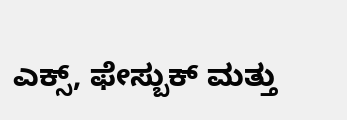ಎಕ್ಸ್, ಫೇಸ್ಬುಕ್ ಮತ್ತು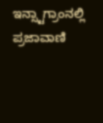ಇನ್ಸ್ಟಾಗ್ರಾಂನಲ್ಲಿ ಪ್ರಜಾವಾಣಿ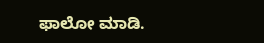ಫಾಲೋ ಮಾಡಿ.